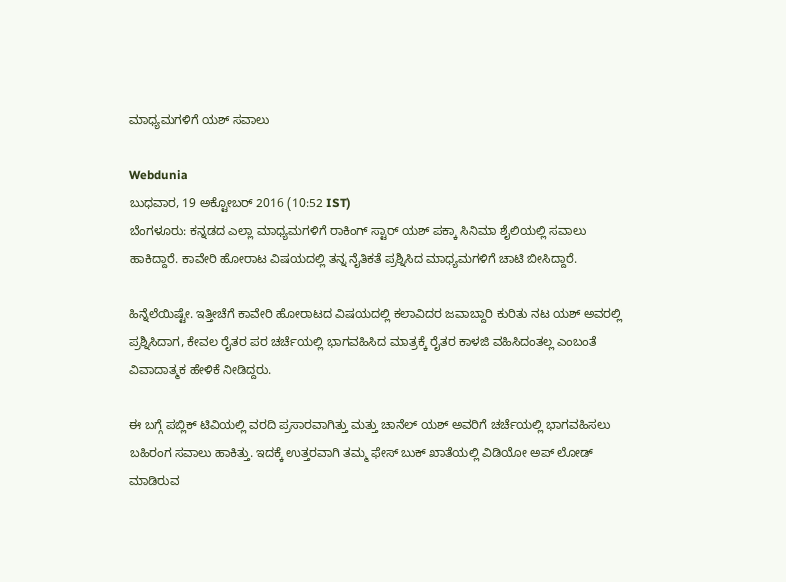ಮಾಧ್ಯಮಗಳಿಗೆ ಯಶ್ ಸವಾಲು

Webdunia
ಬುಧವಾರ, 19 ಅಕ್ಟೋಬರ್ 2016 (10:52 IST)
ಬೆಂಗಳೂರು: ಕನ್ನಡದ ಎಲ್ಲಾ ಮಾಧ್ಯಮಗಳಿಗೆ ರಾಕಿಂಗ್ ಸ್ಟಾರ್ ಯಶ್ ಪಕ್ಕಾ ಸಿನಿಮಾ ಶೈಲಿಯಲ್ಲಿ ಸವಾಲು ಹಾಕಿದ್ದಾರೆ. ಕಾವೇರಿ ಹೋರಾಟ ವಿಷಯದಲ್ಲಿ ತನ್ನ ನೈತಿಕತೆ ಪ್ರಶ್ನಿಸಿದ ಮಾಧ್ಯಮಗಳಿಗೆ ಚಾಟಿ ಬೀಸಿದ್ದಾರೆ.

ಹಿನ್ನೆಲೆಯಿಷ್ಟೇ. ಇತ್ತೀಚೆಗೆ ಕಾವೇರಿ ಹೋರಾಟದ ವಿಷಯದಲ್ಲಿ ಕಲಾವಿದರ ಜವಾಬ್ದಾರಿ ಕುರಿತು ನಟ ಯಶ್ ಅವರಲ್ಲಿ ಪ್ರಶ್ನಿಸಿದಾಗ, ಕೇವಲ ರೈತರ ಪರ ಚರ್ಚೆಯಲ್ಲಿ ಭಾಗವಹಿಸಿದ ಮಾತ್ರಕ್ಕೆ ರೈತರ ಕಾಳಜಿ ವಹಿಸಿದಂತಲ್ಲ ಎಂಬಂತೆ ವಿವಾದಾತ್ಮಕ ಹೇಳಿಕೆ ನೀಡಿದ್ದರು.

ಈ ಬಗ್ಗೆ ಪಬ್ಲಿಕ್ ಟಿವಿಯಲ್ಲಿ ವರದಿ ಪ್ರಸಾರವಾಗಿತ್ತು ಮತ್ತು ಚಾನೆಲ್ ಯಶ್ ಅವರಿಗೆ ಚರ್ಚೆಯಲ್ಲಿ ಭಾಗವಹಿಸಲು ಬಹಿರಂಗ ಸವಾಲು ಹಾಕಿತ್ತು. ಇದಕ್ಕೆ ಉತ್ತರವಾಗಿ ತಮ್ಮ ಫೇಸ್ ಬುಕ್ ಖಾತೆಯಲ್ಲಿ ವಿಡಿಯೋ ಅಪ್ ಲೋಡ್ ಮಾಡಿರುವ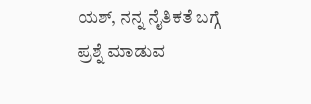ಯಶ್, ನನ್ನ ನೈತಿಕತೆ ಬಗ್ಗೆ ಪ್ರಶ್ನೆ ಮಾಡುವ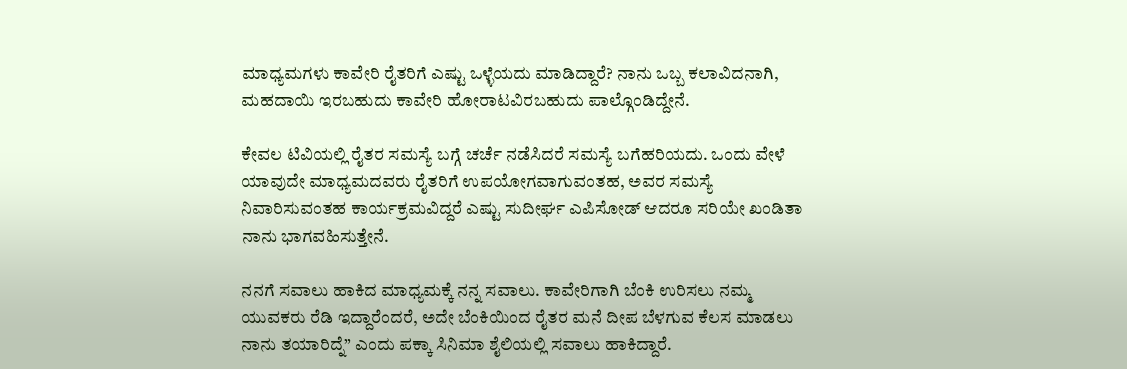ಮಾಧ್ಯಮಗಳು ಕಾವೇರಿ ರೈತರಿಗೆ ಎಷ್ಟು ಒಳ್ಳೆಯದು ಮಾಡಿದ್ದಾರೆ? ನಾನು ಒಬ್ಬ ಕಲಾವಿದನಾಗಿ, ಮಹದಾಯಿ ಇರಬಹುದು ಕಾವೇರಿ ಹೋರಾಟವಿರಬಹುದು ಪಾಲ್ಗೊಂಡಿದ್ದೇನೆ.

ಕೇವಲ ಟಿವಿಯಲ್ಲಿ ರೈತರ ಸಮಸ್ಯೆ ಬಗ್ಗೆ ಚರ್ಚೆ ನಡೆಸಿದರೆ ಸಮಸ್ಯೆ ಬಗೆಹರಿಯದು. ಒಂದು ವೇಳೆ ಯಾವುದೇ ಮಾಧ್ಯಮದವರು ರೈತರಿಗೆ ಉಪಯೋಗವಾಗುವಂತಹ, ಅವರ ಸಮಸ್ಯೆ ನಿವಾರಿಸುವಂತಹ ಕಾರ್ಯಕ್ರಮವಿದ್ದರೆ ಎಷ್ಟು ಸುದೀರ್ಘ ಎಪಿಸೋಡ್ ಆದರೂ ಸರಿಯೇ ಖಂಡಿತಾ ನಾನು ಭಾಗವಹಿಸುತ್ತೇನೆ.

ನನಗೆ ಸವಾಲು ಹಾಕಿದ ಮಾಧ್ಯಮಕ್ಕೆ ನನ್ನ ಸವಾಲು. ಕಾವೇರಿಗಾಗಿ ಬೆಂಕಿ ಉರಿಸಲು ನಮ್ಮ ಯುವಕರು ರೆಡಿ ಇದ್ದಾರೆಂದರೆ, ಅದೇ ಬೆಂಕಿಯಿಂದ ರೈತರ ಮನೆ ದೀಪ ಬೆಳಗುವ ಕೆಲಸ ಮಾಡಲು ನಾನು ತಯಾರಿದ್ನೆ” ಎಂದು ಪಕ್ಕಾ ಸಿನಿಮಾ ಶೈಲಿಯಲ್ಲಿ ಸವಾಲು ಹಾಕಿದ್ದಾರೆ.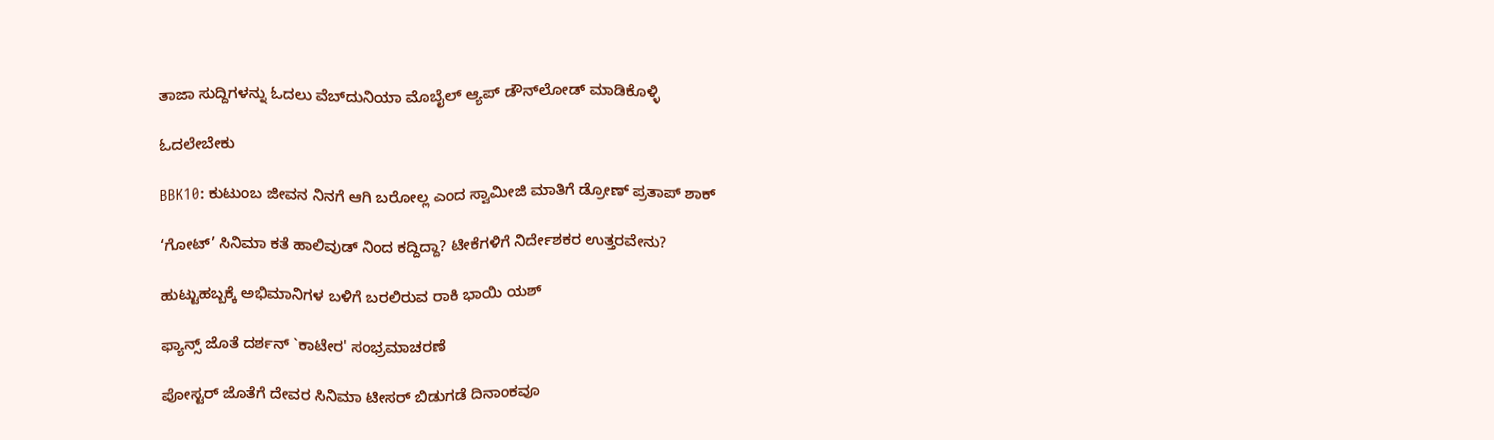ತಾಜಾ ಸುದ್ದಿಗಳನ್ನು ಓದಲು ವೆಬ್‌ದುನಿಯಾ ಮೊಬೈಲ್ ಆ್ಯಪ್ ಡೌನ್‍ಲೋಡ್ ಮಾಡಿಕೊಳ್ಳಿ

ಓದಲೇಬೇಕು

BBK10: ಕುಟುಂಬ ಜೀವನ ನಿನಗೆ ಆಗಿ ಬರೋಲ್ಲ ಎಂದ ಸ್ವಾಮೀಜಿ ಮಾತಿಗೆ ಡ್ರೋಣ್ ಪ್ರತಾಪ್ ಶಾಕ್

‘ಗೋಟ್’ ಸಿನಿಮಾ ಕತೆ ಹಾಲಿವುಡ್ ನಿಂದ ಕದ್ದಿದ್ದಾ? ಟೀಕೆಗಳಿಗೆ ನಿರ್ದೇಶಕರ ಉತ್ತರವೇನು?

ಹುಟ್ಟುಹಬ್ಬಕ್ಕೆ ಅಭಿಮಾನಿಗಳ ಬಳಿಗೆ ಬರಲಿರುವ ರಾಕಿ ಭಾಯಿ ಯಶ್

ಫ್ಯಾನ್ಸ್ ಜೊತೆ ದರ್ಶನ್ `ಕಾಟೇರ' ಸಂಭ್ರಮಾಚರಣೆ

ಪೋಸ್ಟರ್ ಜೊತೆಗೆ ದೇವರ ಸಿನಿಮಾ ಟೀಸರ್ ಬಿಡುಗಡೆ ದಿನಾಂಕವೂ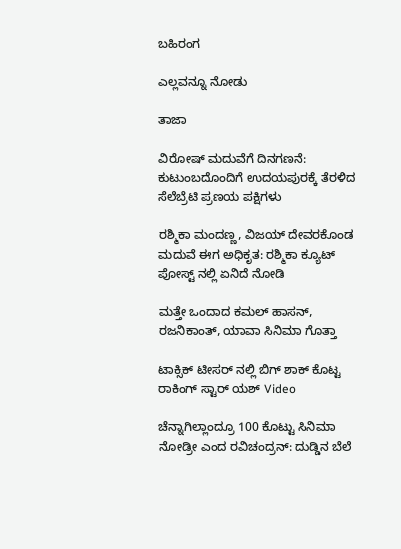ಬಹಿರಂಗ

ಎಲ್ಲವನ್ನೂ ನೋಡು

ತಾಜಾ

ವಿರೋಷ್ ಮದುವೆಗೆ ದಿನಗಣನೆ: ಕುಟುಂಬದೊಂದಿಗೆ ಉದಯಪುರಕ್ಕೆ ತೆರಳಿದ ಸೆಲೆಬ್ರೆಟಿ ಪ್ರಣಯ ಪಕ್ಷಿಗಳು

ರಶ್ಮಿಕಾ ಮಂದಣ್ಣ, ವಿಜಯ್ ದೇವರಕೊಂಡ ಮದುವೆ ಈಗ ಅಧಿಕೃತ: ರಶ್ಮಿಕಾ ಕ್ಯೂಟ್ ಪೋಸ್ಟ್ ನಲ್ಲಿ ಏನಿದೆ ನೋಡಿ

ಮತ್ತೇ ಒಂದಾದ ಕಮಲ್‌ ಹಾಸನ್‌, ರಜನಿಕಾಂತ್, ಯಾವಾ ಸಿನಿಮಾ ಗೊತ್ತಾ

ಟಾಕ್ಸಿಕ್ ಟೀಸರ್ ನಲ್ಲಿ ಬಿಗ್ ಶಾಕ್ ಕೊಟ್ಟ ರಾಕಿಂಗ್ ಸ್ಟಾರ್ ಯಶ್ Video

ಚೆನ್ನಾಗಿಲ್ಲಾಂದ್ರೂ 100 ಕೊಟ್ಟು ಸಿನಿಮಾ ನೋಡ್ರೀ ಎಂದ ರವಿಚಂದ್ರನ್: ದುಡ್ಡಿನ ಬೆಲೆ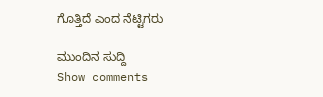ಗೊತ್ತಿದೆ ಎಂದ ನೆಟ್ಟಿಗರು

ಮುಂದಿನ ಸುದ್ದಿ
Show comments